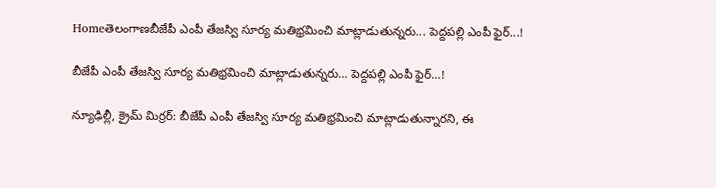Homeతెలంగాణబీజేపీ ఎంపీ తేజస్వి సూర్య మ‌తిభ్ర‌మించి మాట్లాడుతున్న‌రు... పెద్దపల్లి ఎంపీ ఫైర్‌...!

బీజేపీ ఎంపీ తేజస్వి సూర్య మ‌తిభ్ర‌మించి మాట్లాడుతున్న‌రు… పెద్దపల్లి ఎంపీ ఫైర్‌…!

న్యూఢిల్లీ, క్రైమ్ మిర్ర‌ర్: బీజేపీ ఎంపీ తేజస్వి సూర్య మ‌తిభ్ర‌మించి మాట్లాడుతున్నార‌ని, ఈ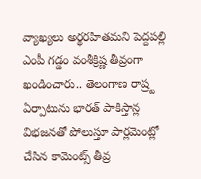వ్యాఖ్య‌లు అర్థ‌ర‌హిత‌మ‌ని పెద్ద‌ప‌ల్లి ఎంపీ గ‌డ్డం వంశీక్రిష్ణ తీవ్రంగా ఖండించారు.. తెలంగాణ రాష్ర్ట‌ ఏర్పాటును భారత్ పాకిస్తాన్ల విభజనతో పోలుస్తూ పార్లమెంట్లో చేసిన కామెంట్స్ తీవ్ర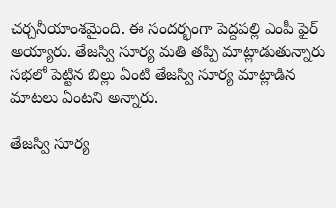చర్చనీయాంశమైంది. ఈ సంద‌ర్భంగా పెద్ద‌ప‌ల్లి ఎంపీ ఫైర్ అయ్యారు. తేజస్వి సూర్య మతి తప్పి మాట్లాడుతున్నారు సభలో పెట్టిన బిల్లు ఏంటి తేజస్వి సూర్య మాట్లాడిన మాటలు ఏంటని అన్నారు.

తేజస్వి సూర్య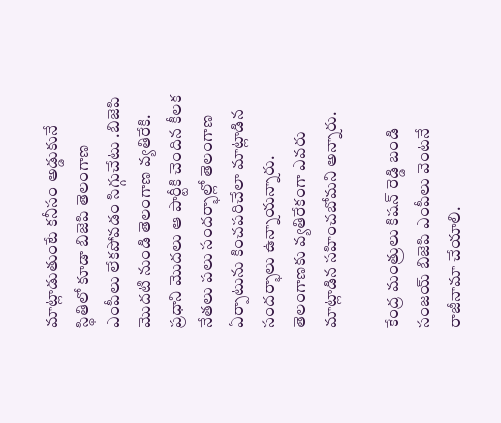మాట్లాడుతుంటే కనీసం అడ్డుకునే స్థితిలో కూడా బిజెపి తెలంగాణ ఎంపీలు లేకపోవడం సిగ్గుచేటు .బిజెపి మొదటి నుండి తెలంగాణ వ్యతిరేకి. ప్రధాని మొదలు ఆ పార్టీకి చెందిన కీలక నేతలు పలు సందర్భాల్లో తెలంగాణ ఏర్పాటును కించపరిచేలా మాట్లాడిన సందర్భాలు ఉన్నాయ‌న్నారు. తెలంగాణకు వ్యతిరేకంగా ఎవరు మాట్లాడిన సహించబోమని అన్నారు.

కేంద్ర మంత్రులు కిషన్ రెడ్డి బండి సంజయ్ బిజెపి ఎంపీలు వెంటనే రాజీనామా చేయాలి.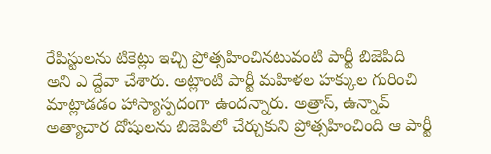రేపిస్టులను టికెట్లు ఇచ్చి ప్రోత్సహించినటువంటి పార్టీ బిజెపిది అని ఎ ద్దేవా చేశారు. అట్లాంటి పార్టీ మహిళల హక్కుల గురించి మాట్లాడడం హాస్యాస్పదంగా ఉంద‌న్నారు. అత్రాస్, ఉన్నావ్ అత్యాచార దోషులను బిజెపిలో చేర్చుకుని ప్రోత్సహించింది ఆ పార్టీ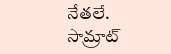నేతలే. సామ్రాట్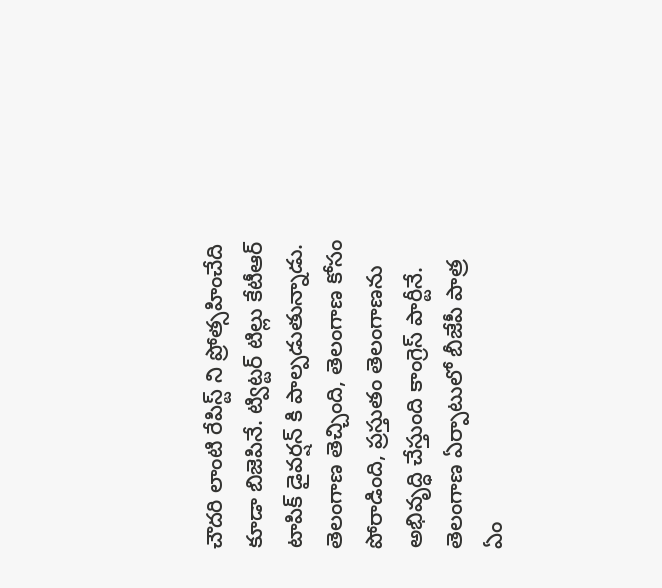చౌదరి లాంటి రేపిస్ట్ ని ప్రోత్సహించేది కూడా బిజెపినే. ట్విట్టర్ టిల్లు కేటీఆర్ టాపిక్ డైవర్షన్ కి పాల్పడుతున్నాడు. తెలంగాణ తెచ్చింది, తెలంగాణ కోసం పోరాడింది, ప్రస్తుతం తెలంగాణను అభివృద్ధి చేస్తుంది కాంగ్రెస్ పార్టీనే. తెలంగాణ ఏర్పాటులో బీజేపీ పాత్ర‌ ఏం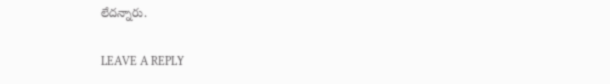లేద‌న్నారు.

LEAVE A REPLY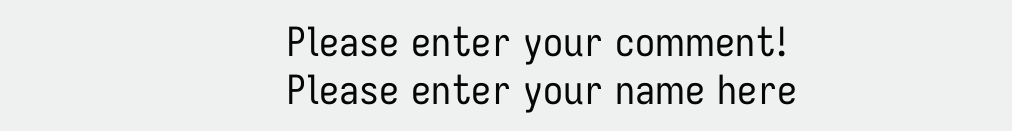Please enter your comment!
Please enter your name here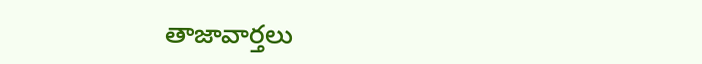తాజావార్తలు